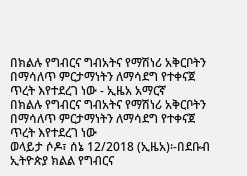በክልሉ የግብርና ግብአትና የማሽነሪ አቅርቦትን በማሳለጥ ምርታማነትን ለማሳደግ የተቀናጀ ጥረት እየተደረገ ነው - ኢዜአ አማርኛ
በክልሉ የግብርና ግብአትና የማሽነሪ አቅርቦትን በማሳለጥ ምርታማነትን ለማሳደግ የተቀናጀ ጥረት እየተደረገ ነው
ወላይታ ሶዶ፣ ሰኔ 12/2018 (ኢዜአ)፡-በደቡብ ኢትዮጵያ ክልል የግብርና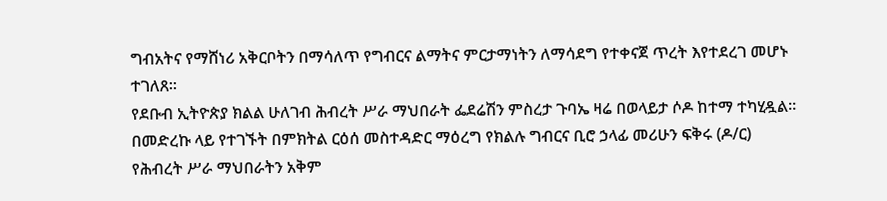ግብአትና የማሸነሪ አቅርቦትን በማሳለጥ የግብርና ልማትና ምርታማነትን ለማሳደግ የተቀናጀ ጥረት እየተደረገ መሆኑ ተገለጸ።
የደቡብ ኢትዮጵያ ክልል ሁለገብ ሕብረት ሥራ ማህበራት ፌደሬሽን ምስረታ ጉባኤ ዛሬ በወላይታ ሶዶ ከተማ ተካሂዷል።
በመድረኩ ላይ የተገኙት በምክትል ርዕሰ መስተዳድር ማዕረግ የክልሉ ግብርና ቢሮ ኃላፊ መሪሁን ፍቅሩ (ዶ/ር) የሕብረት ሥራ ማህበራትን አቅም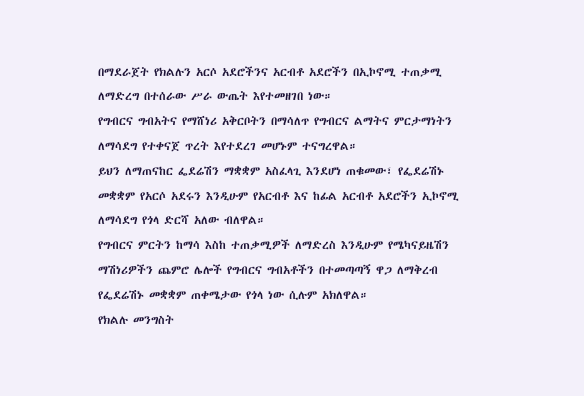በማደራጀት የክልሉን አርሶ አደሮችንና አርብቶ አደሮችን በኢኮኖሚ ተጠቃሚ ለማድረግ በተሰራው ሥራ ውጤት እየተመዘገበ ነው።
የግብርና ግብአትና የማሸነሪ አቅርቦትን በማሳለጥ የግብርና ልማትና ምርታማነትን ለማሳደግ የተቀናጀ ጥረት እየተደረገ መሆኑም ተናግረዋል።
ይህን ለማጠናከር ፌደሬሽን ማቋቋም አስፈላጊ እንደሆነ ጠቁመው፣ የፌደሬሽኑ መቋቋም የአርሶ አደሩን እንዲሁም የአርብቶ እና ከፊል አርብቶ አደሮችን ኢኮኖሚ ለማሳደግ የጎላ ድርሻ አለው ብለዋል።
የግብርና ምርትን ከማሳ እስከ ተጠቃሚዎች ለማድረስ እንዲሁም የሜካናይዜሽን ማሽነሪዎችን ጨምሮ ሌሎች የግብርና ግብአቶችን በተመጣጣኝ ዋጋ ለማቅረብ የፌደሬሽኑ መቋቋም ጠቀሜታው የጎላ ነው ሲሉም አክለዋል።
የክልሉ መንግስት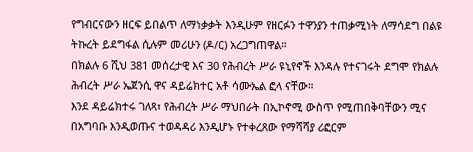የግብርናውን ዘርፍ ይበልጥ ለማነቃቃት እንዲሁም የዘርፉን ተዋንያን ተጠቃሚነት ለማሳደግ በልዩ ትኩረት ይደግፋል ሲሉም መሪሁን (ዶ/ር) አረጋግጠዋል።
በክልሉ 6 ሺህ 381 መሰረታዊ እና 30 የሕብረት ሥራ ዩኒየኖች እንዳሉ የተናገሩት ደግሞ የክልሉ ሕብረት ሥራ ኤጀንሲ ዋና ዳይሬክተር አቶ ሳሙኤል ፎላ ናቸው።
እንደ ዳይሬክተሩ ገለጻ፣ የሕብረት ሥራ ማህበራት በኢኮኖሚ ውስጥ የሚጠበቅባቸውን ሚና በአግባቡ እንዲወጡና ተወዳዳሪ እንዲሆኑ የተቀረጸው የማሻሻያ ሪፎርም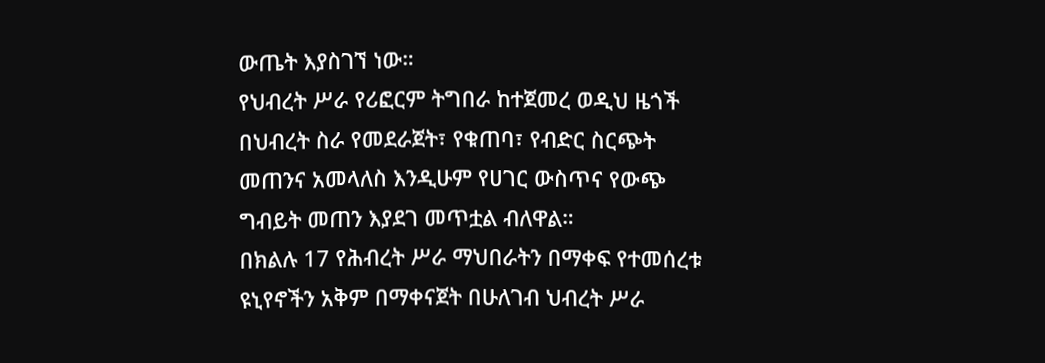ውጤት እያስገኘ ነው።
የህብረት ሥራ የሪፎርም ትግበራ ከተጀመረ ወዲህ ዜጎች በህብረት ስራ የመደራጀት፣ የቁጠባ፣ የብድር ስርጭት መጠንና አመላለስ እንዲሁም የሀገር ውስጥና የውጭ ግብይት መጠን እያደገ መጥቷል ብለዋል።
በክልሉ 17 የሕብረት ሥራ ማህበራትን በማቀፍ የተመሰረቱ ዩኒየኖችን አቅም በማቀናጀት በሁለገብ ህብረት ሥራ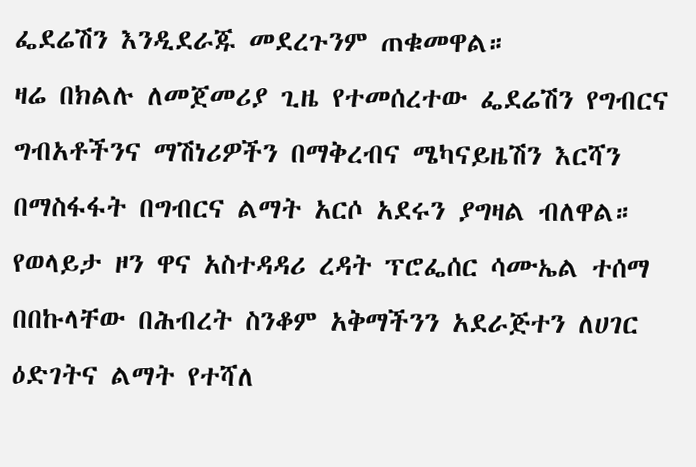ፌደሬሽን እንዲደራጁ መደረጉንም ጠቁመዋል።
ዛሬ በክልሉ ለመጀመሪያ ጊዜ የተመሰረተው ፌደሬሽን የግብርና ግብአቶችንና ማሽነሪዎችን በማቅረብና ሜካናይዜሽን እርሻን በማስፋፋት በግብርና ልማት አርሶ አደሩን ያግዛል ብለዋል።
የወላይታ ዞን ዋና አስተዳዳሪ ረዳት ፕሮፌሰር ሳሙኤል ተሰማ በበኩላቸው በሕብረት ስንቆም አቅማችንን አደራጅተን ለሀገር ዕድገትና ልማት የተሻለ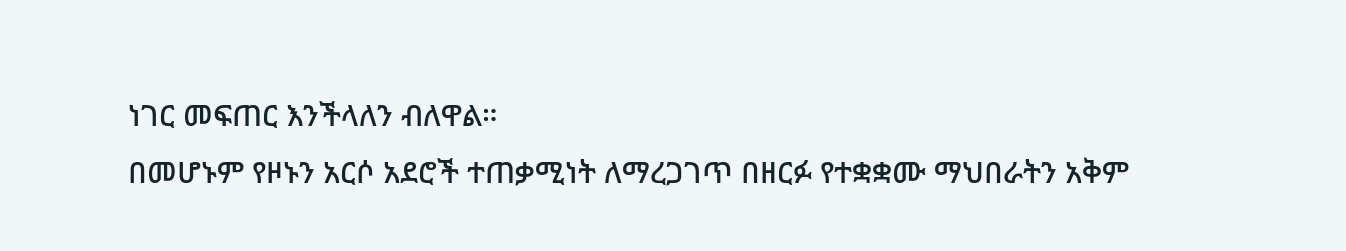ነገር መፍጠር እንችላለን ብለዋል።
በመሆኑም የዞኑን አርሶ አደሮች ተጠቃሚነት ለማረጋገጥ በዘርፉ የተቋቋሙ ማህበራትን አቅም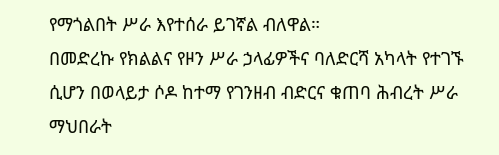የማጎልበት ሥራ እየተሰራ ይገኛል ብለዋል።
በመድረኩ የክልልና የዞን ሥራ ኃላፊዎችና ባለድርሻ አካላት የተገኙ ሲሆን በወላይታ ሶዶ ከተማ የገንዘብ ብድርና ቁጠባ ሕብረት ሥራ ማህበራት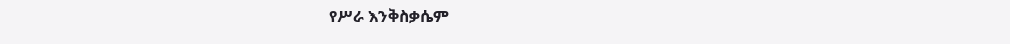የሥራ እንቅስቃሴም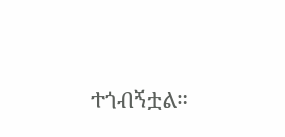ተጎብኝቷል።